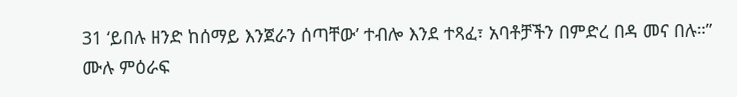31 ‘ይበሉ ዘንድ ከሰማይ እንጀራን ሰጣቸው’ ተብሎ እንደ ተጻፈ፣ አባቶቻችን በምድረ በዳ መና በሉ።”
ሙሉ ምዕራፍ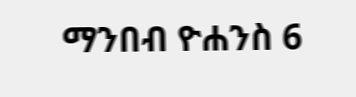ማንበብ ዮሐንስ 6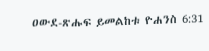ዐውደ-ጽሑፍ ይመልከቱ ዮሐንስ 6:31